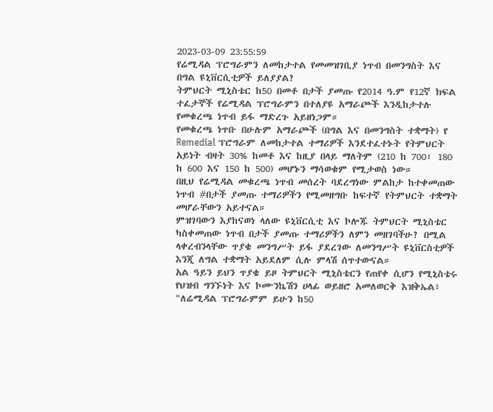2023-03-09 23:55:59
የሬሚዳል ፕሮግራምን ለመከታተል የመመዝገቢያ ነጥብ በመንግስት እና በግል ዩኒቨርሲቲዎች ይለያያል?
ትምህርት ሚኒስቴር ከ50 በመቶ በታች ያመጡ የ2014 ዓ.ም የ12ኛ ክፍል ተፈታኞች የሬሚዳል ፕሮግራምን በተለያዩ አማራጮች እንዲከታተሉ የመቁረጫ ነጥብ ይፋ ማድረጉ አይዘነጋም።
የመቁረጫ ነጥቡ በሁሉም አማራጮች (በግል እና በመንግስት ተቋማት) የ Remedial ፕሮግራም ለመከታተል ተማሪዎች እንደተፈተኑት የትምህርት አይነት ብዛት 30% ከመቶ እና ከዚያ በላይ ማለትም (210 ከ 700፣ 180 ከ 600 እና 150 ከ 500) መሆኑን ማሳወቁም የሚታወስ ነው።
በዚህ የሬሚዳል መቁረጫ ነጥብ መሰረት ባደረግነው ምልከታ ከተቀመጠው ነጥብ #በታች ያመጡ ተማሪዎችን የሚመዘግቡ ከፍተኛ የትምህርት ተቋማት መሆራቸውን አይተናል።
ምዝገባውን እያከናወነ ላለው ዩኒቨርሲቲ እና ኮሎጁ ትምህርት ሚኒስቴር ካስቀመጠው ነጥብ በታች ያመጡ ተማሪዎችን ለምን መዘገባችሁ? በሚል ላቀረብንላቸው ጥያቄ መንግሥት ይፋ ያደረገው ለመንግሥት ዩኒቨርስቲዎች እንጂ ለግል ተቋማት አይደለም ሲሉ ምላሽ ሰጥተውናል።
አል ዓይን ይህን ጥያቄ ይዞ ትምህርት ሚኒስቴርን የጠየቀ ሲሆን የሚኒስቴሩ የህዝብ ግንኙነት እና ኮሙንኬሽን ሀላፊ ወይዘሮ አመለወርቅ እዝቅኤል፥ "ለሬሚዳል ፕሮግራምም ይሁን ከ50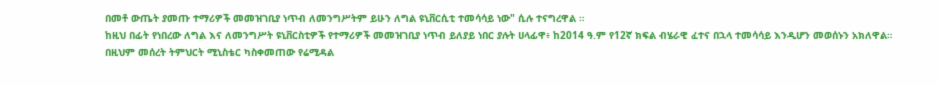በመቶ ውጤት ያመጡ ተማሪዎች መመዝገቢያ ነጥብ ለመንግሥትም ይሁን ለግል ዩኒቨርሲቲ ተመሳሳይ ነው" ሲሉ ተናግረዋል ።
ከዚህ በፊት የነበረው ለግል እና ለመንግሥት ዩኒቨርስቲዎች የተማሪዎች መመዝገቢያ ነጥብ ይለያይ ነበር ያሉት ሀላፊዋ፥ ከ2014 ዓ.ም የ12ኛ ክፍል ብሄራዊ ፈተና በኋላ ተመሳሳይ እንዲሆን መወሰኑን አክለዋል።
በዚህም መሰረት ትምህርት ሚኒስቴር ካስቀመጠው የሬሚዳል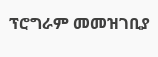ፕሮግራም መመዝገቢያ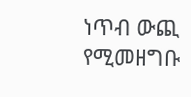ነጥብ ውጪ የሚመዘግቡ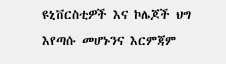ዩኒቨርስቲዎች እና ኮሌጆች ህግ እየጣሱ መሆኑንና እርምጃም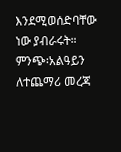እንደሚወሰድባቸው ነው ያብራሩት።
ምንጭ፡አልዓይን
ለተጨማሪ መረጃ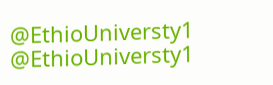@EthioUniversty1 @EthioUniversty1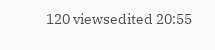120 viewsedited 20:55